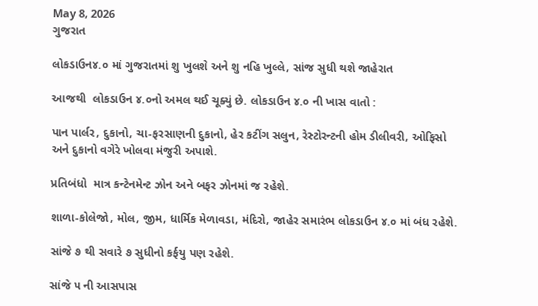May 8, 2026
ગુજરાત

લોકડાઉન૪.૦ માં ગુજરાતમાં શુ ખુલશે અને શુ નહિ ખુલ્લે, સાંજ સુધી થશે જાહેરાત

આજથી  લોકડાઉન ૪.૦નો અમલ થઈ ચૂક્યું છે. લોકડાઉન ૪.૦ ની ખાસ વાતો :

પાન પાર્લર, દુકાનો, ચા-ફરસાણની દુકાનો, હેર કટીંગ સલુન, રેસ્‍ટોરન્‍ટની હોમ ડીલીવરી, ઓફિસો અને દુકાનો વગેરે ખોલવા મંજુરી અપાશે.

પ્રતિબંધો  માત્ર કન્‍ટેનમેન્‍ટ ઝોન અને બફર ઝોનમાં જ રહેશે.

શાળા-કોલેજો, મોલ, જીમ, ધાર્મિક મેળાવડા, મંદિરો, જાહેર સમારંભ લોકડાઉન ૪.૦ માં બંધ રહેશે.

સાંજે ૭ થી સવારે ૭ સુધીનો કર્ફયુ પણ રહેશે.

સાંજે ૫ ની આસપાસ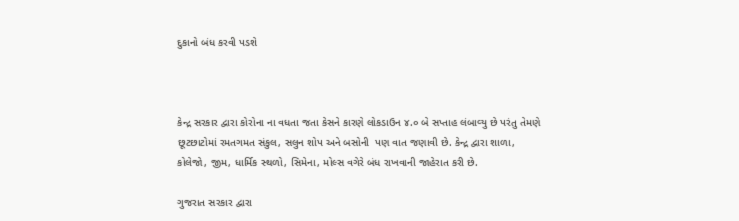દુકાનો બંધ કરવી પડશે



કેન્‍દ્ર સરકાર દ્વારા કોરોના ના વધતા જતા કેસને કારણે લોકડાઉન ૪.૦ બે સપ્તાહ લંબાવ્‍યુ છે પરંતુ તેમણે છૂટછાટોમાં રમતગમત સંકુલ, સલુન શોપ અને બસોની  પણ વાત જણાવી છે. કેન્‍દ્ર દ્વારા શાળા, કોલેજો, જીમ, ધાર્મિક સ્‍થળો, સિમેના, મોલ્‍સ વગેરે બંધ રાખવાની જાહેરાત કરી છે.

ગુજરાત સરકાર દ્વારા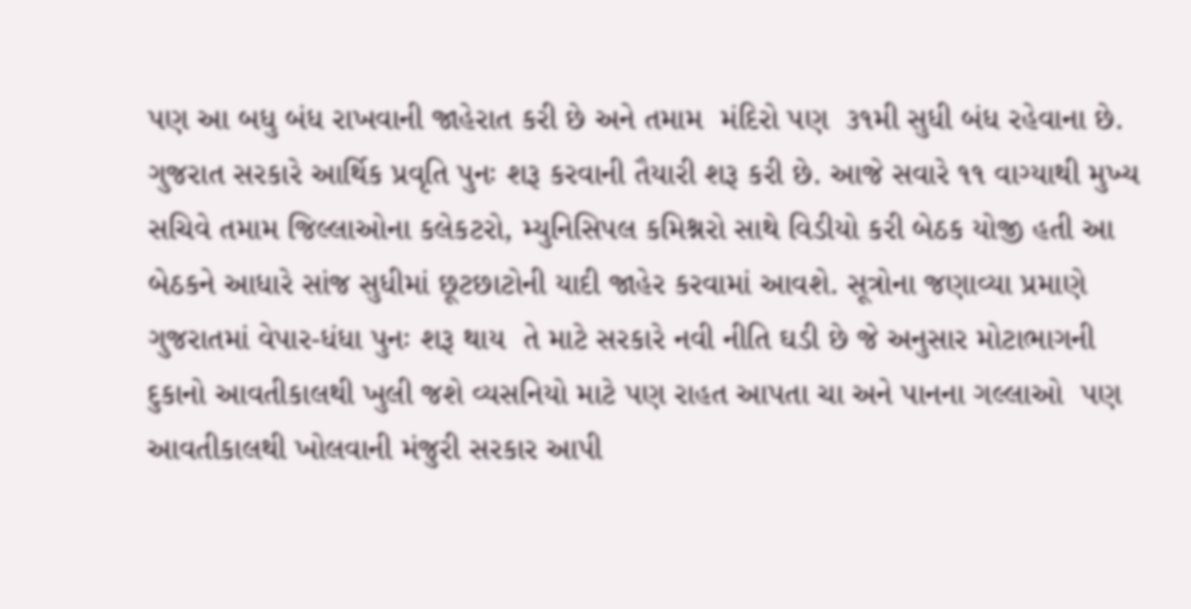પણ આ બધુ બંધ રાખવાની જાહેરાત કરી છે અને તમામ  મંદિરો પણ  ૩૧મી સુધી બંધ રહેવાના છે.   ગુજરાત સરકારે આર્થિક પ્રવૃતિ પુનઃ શરૂ કરવાની તૈયારી શરૂ કરી છે. આજે સવારે ૧૧ વાગ્‍યાથી મુખ્‍ય સચિવે તમામ જિલ્લાઓના કલેકટરો, મ્‍યુનિસિપલ કમિશ્નરો સાથે વિડીયો કરી બેઠક યોજી હતી આ બેઠકને આધારે સાંજ સુધીમાં છૂટછાટોની યાદી જાહેર કરવામાં આવશે. સૂત્રોના જણાવ્‍યા પ્રમાણે ગુજરાતમાં વેપાર-ધંધા પુનઃ શરૂ થાય  તે માટે સરકારે નવી નીતિ ઘડી છે જે અનુસાર મોટાભાગની દુકાનો આવતીકાલથી ખુલી જશે વ્યસનિયો માટે પણ રાહત આપતા ચા અને પાનના ગલ્લાઓ  પણ આવતીકાલથી ખોલવાની મંજુરી સરકાર આપી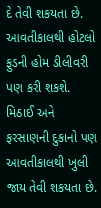દે તેવી શકયતા છે. આવતીકાલથી હોટલો ફુડની હોમ ડીલીવરી પણ કરી શકશે. મિઠાઈ અને ફરસાણની દુકાનો પણ આવતીકાલથી ખુલી જાય તેવી શકયતા છે.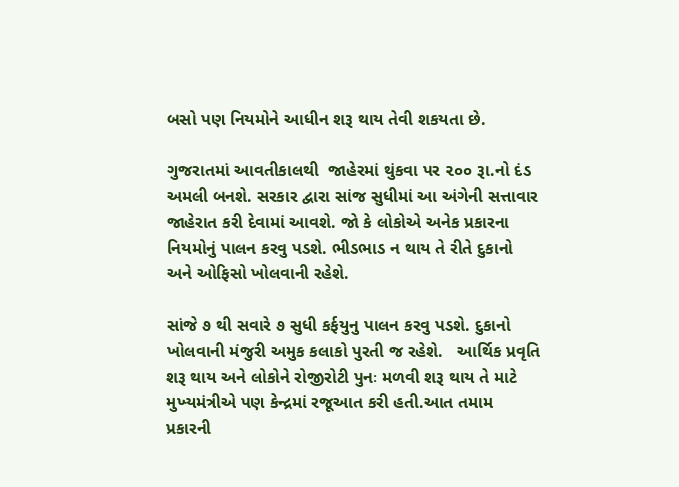બસો પણ નિયમોને આધીન શરૂ થાય તેવી શકયતા છે.

ગુજરાતમાં આવતીકાલથી  જાહેરમાં થુંકવા પર ૨૦૦ રૂા.નો દંડ અમલી બનશે. સરકાર દ્વારા સાંજ સુધીમાં આ અંગેની સત્તાવાર જાહેરાત કરી દેવામાં આવશે. જો કે લોકોએ અનેક પ્રકારના નિયમોનું પાલન કરવુ પડશે. ભીડભાડ ન થાય તે રીતે દુકાનો અને ઓફિસો ખોલવાની રહેશે.

સાંજે ૭ થી સવારે ૭ સુધી કર્ફયુનુ પાલન કરવુ પડશે. દુકાનો ખોલવાની મંજુરી અમુક કલાકો પુરતી જ રહેશે.   આર્થિક પ્રવૃતિ શરૂ થાય અને લોકોને રોજીરોટી પુનઃ મળવી શરૂ થાય તે માટે મુખ્‍યમંત્રીએ પણ કેન્‍દ્રમાં રજૂઆત કરી હતી.આત તમામ પ્રકારની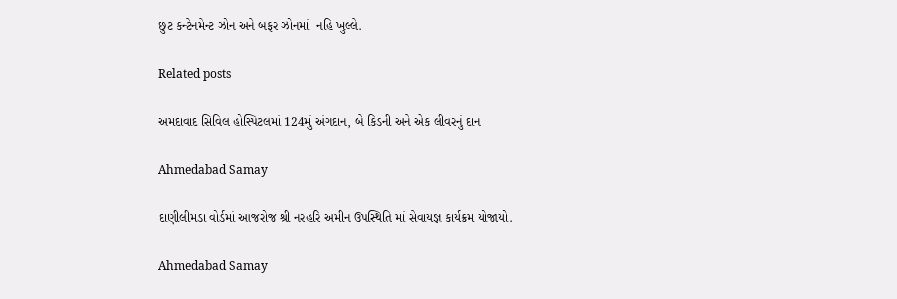છુટ કન્‍ટેનમેન્‍ટ ઝોન અને બફર ઝોનમાં  નહિ ખુલ્લે.

Related posts

અમદાવાદ સિવિલ હોસ્પિટલમાં 124મું અંગદાન, બે કિડની અને એક લીવરનું દાન

Ahmedabad Samay

દાણીલીમડા વોર્ડમાં આજરોજ શ્રી નરહરિ અમીન ઉપસ્થિતિ માં સેવાયજ્ઞ કાર્યક્રમ યોજાયો.

Ahmedabad Samay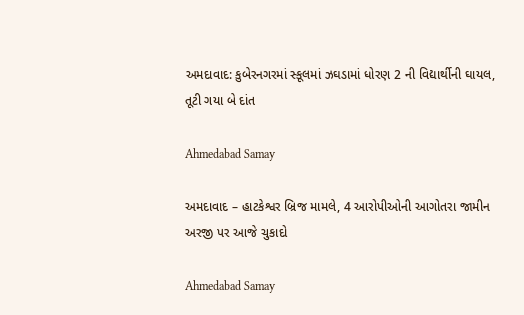અમદાવાદ: કુબેરનગરમાં સ્કૂલમાં ઝઘડામાં ધોરણ 2 ની વિદ્યાર્થીની ઘાયલ, તૂટી ગયા બે દાંત

Ahmedabad Samay

અમદાવાદ – હાટકેશ્વર બ્રિજ મામલે, 4 આરોપીઓની આગોતરા જામીન અરજી પર આજે ચુકાદો

Ahmedabad Samay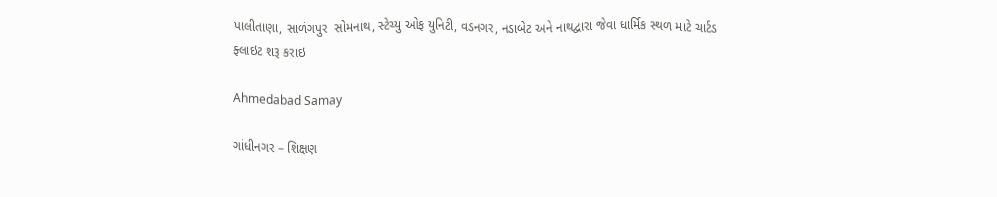પાલીતાણા, સાળંગપુર  સોમનાથ, સ્‍ટેચ્‍યુ ઓફ યુનિટી, વડનગર, નડાબેટ અને નાથદ્વારા જેવા ધાર્મિક સ્થળ માટે ચાર્ટડ ફ્લાઇટ શરૂ કરાઇ

Ahmedabad Samay

ગાંધીનગર – શિક્ષણ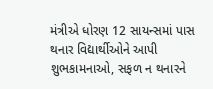મંત્રીએ ધોરણ 12 સાયન્સમાં પાસ થનાર વિદ્યાર્થીઓને આપી શુભકામનાઓ, સફળ ન થનારને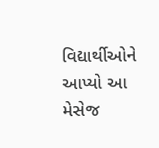વિદ્યાર્થીઓને આપ્યો આ મેસેજ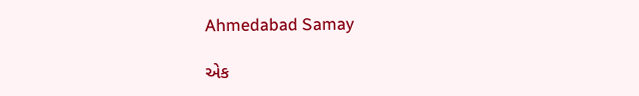Ahmedabad Samay

એક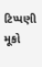ટિપ્પણી મૂકો